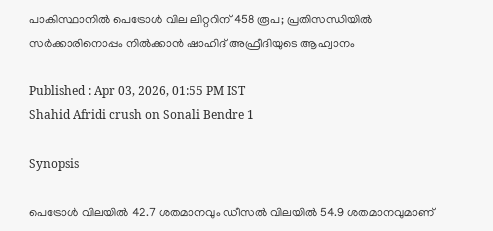പാകിസ്ഥാനിൽ പെട്രോൾ വില ലിറ്ററിന് 458 രൂപ; പ്രതിസന്ധിയിൽ സർക്കാരിനൊപ്പം നിൽക്കാൻ ഷാഹിദ് അഫ്രീദിയുടെ ആഹ്വാനം

Published : Apr 03, 2026, 01:55 PM IST
Shahid Afridi crush on Sonali Bendre 1

Synopsis

പെട്രോൾ വിലയിൽ 42.7 ശതമാനവും ഡീസൽ വിലയിൽ 54.9 ശതമാനവുമാണ്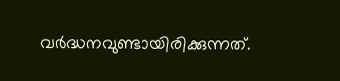വർദ്ധനവുണ്ടായിരിക്കുന്നത്.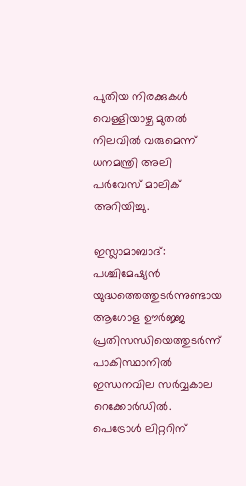പുതിയ നിരക്കുകൾ വെള്ളിയാഴ്ച മുതൽ നിലവിൽ വരുമെന്ന് ധനമന്ത്രി അലി പർവേസ് മാലിക് അറിയിച്ചു.

ഇസ്ലാമാബാദ്: പശ്ചിമേഷ്യൻ യുദ്ധത്തെത്തുടര്‍ന്നുണ്ടായ ആഗോള ഊർജ്ജ പ്രതിസന്ധിയെത്തുടർന്ന് പാകിസ്ഥാനിൽ ഇന്ധനവില സർവ്വകാല റെക്കോർഡിൽ. പെട്രോൾ ലിറ്ററിന്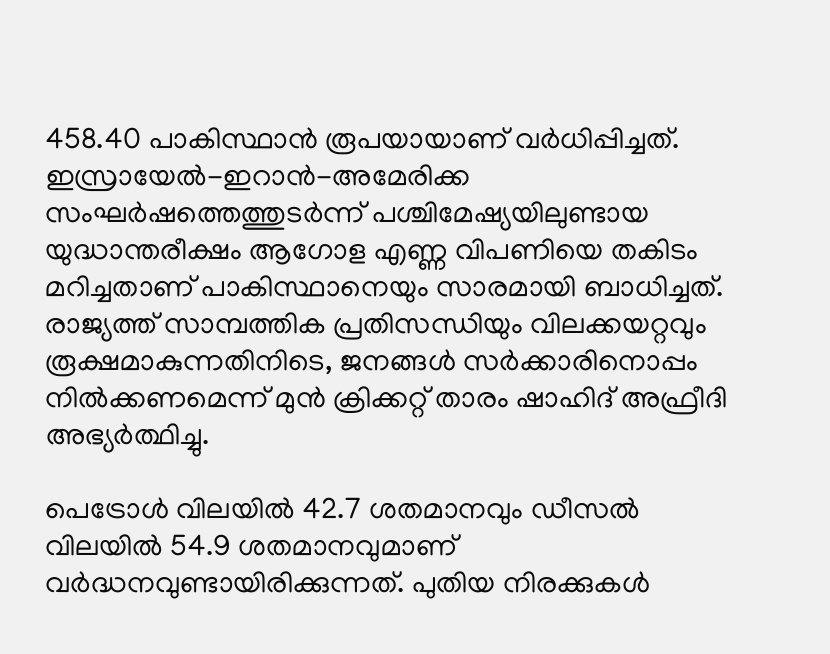458.40 പാകിസ്ഥാൻ രൂപയായാണ് വർധിപ്പിച്ചത്. ഇസ്രായേൽ-ഇറാൻ-അമേരിക്ക സംഘർഷത്തെത്തുടർന്ന് പശ്ചിമേഷ്യയിലുണ്ടായ യുദ്ധാന്തരീക്ഷം ആഗോള എണ്ണ വിപണിയെ തകിടം മറിച്ചതാണ് പാകിസ്ഥാനെയും സാരമായി ബാധിച്ചത്. രാജ്യത്ത് സാമ്പത്തിക പ്രതിസന്ധിയും വിലക്കയറ്റവും രൂക്ഷമാകുന്നതിനിടെ, ജനങ്ങൾ സർക്കാരിനൊപ്പം നിൽക്കണമെന്ന് മുൻ ക്രിക്കറ്റ് താരം ഷാഹിദ് അഫ്രീദി അഭ്യർത്ഥിച്ചു.

പെട്രോൾ വിലയിൽ 42.7 ശതമാനവും ഡീസൽ വിലയിൽ 54.9 ശതമാനവുമാണ് വർദ്ധനവുണ്ടായിരിക്കുന്നത്. പുതിയ നിരക്കുകൾ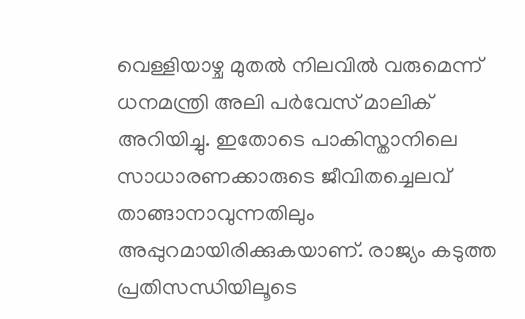വെള്ളിയാഴ്ച മുതൽ നിലവിൽ വരുമെന്ന് ധനമന്ത്രി അലി പർവേസ് മാലിക് അറിയിച്ചു. ഇതോടെ പാകിസ്താനിലെ സാധാരണക്കാരുടെ ജീവിതച്ചെലവ് താങ്ങാനാവുന്നതിലും അപ്പുറമായിരിക്കുകയാണ്. രാജ്യം കടുത്ത പ്രതിസന്ധിയിലൂടെ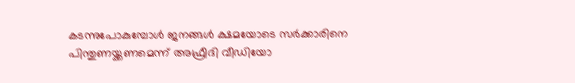കടന്നുപോകുമ്പോൾ ജനങ്ങൾ ക്ഷമയോടെ സർക്കാരിനെ പിന്തുണയ്ക്കണമെന്ന് അഫ്രീദി വീഡിയോ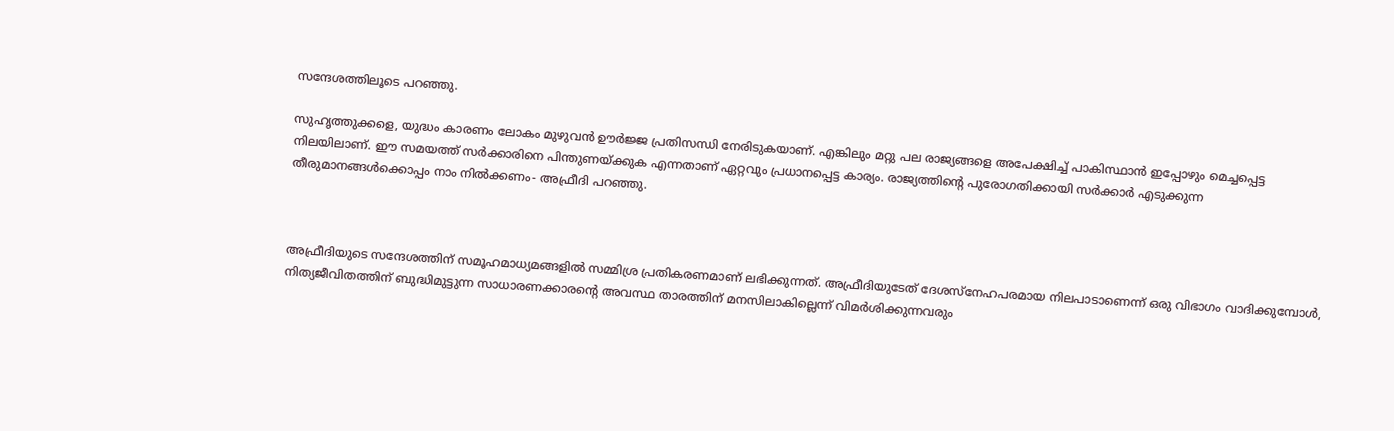സന്ദേശത്തിലൂടെ പറഞ്ഞു.

സുഹൃത്തുക്കളെ, യുദ്ധം കാരണം ലോകം മുഴുവൻ ഊർജ്ജ പ്രതിസന്ധി നേരിടുകയാണ്. എങ്കിലും മറ്റു പല രാജ്യങ്ങളെ അപേക്ഷിച്ച് പാകിസ്ഥാൻ ഇപ്പോഴും മെച്ചപ്പെട്ട നിലയിലാണ്. ഈ സമയത്ത് സർക്കാരിനെ പിന്തുണയ്ക്കുക എന്നതാണ് ഏറ്റവും പ്രധാനപ്പെട്ട കാര്യം. രാജ്യത്തിന്‍റെ പുരോഗതിക്കായി സർക്കാർ എടുക്കുന്ന തീരുമാനങ്ങൾക്കൊപ്പം നാം നിൽക്കണം- അഫ്രീദി പറഞ്ഞു.



അഫ്രീദിയുടെ സന്ദേശത്തിന് സമൂഹമാധ്യമങ്ങളിൽ സമ്മിശ്ര പ്രതികരണമാണ് ലഭിക്കുന്നത്. അഫ്രീദിയുടേത് ദേശസ്‌നേഹപരമായ നിലപാടാണെന്ന് ഒരു വിഭാഗം വാദിക്കുമ്പോൾ, നിത്യജീവിതത്തിന് ബുദ്ധിമുട്ടുന്ന സാധാരണക്കാരന്‍റെ അവസ്ഥ താരത്തിന് മനസിലാകില്ലെന്ന് വിമർശിക്കുന്നവരും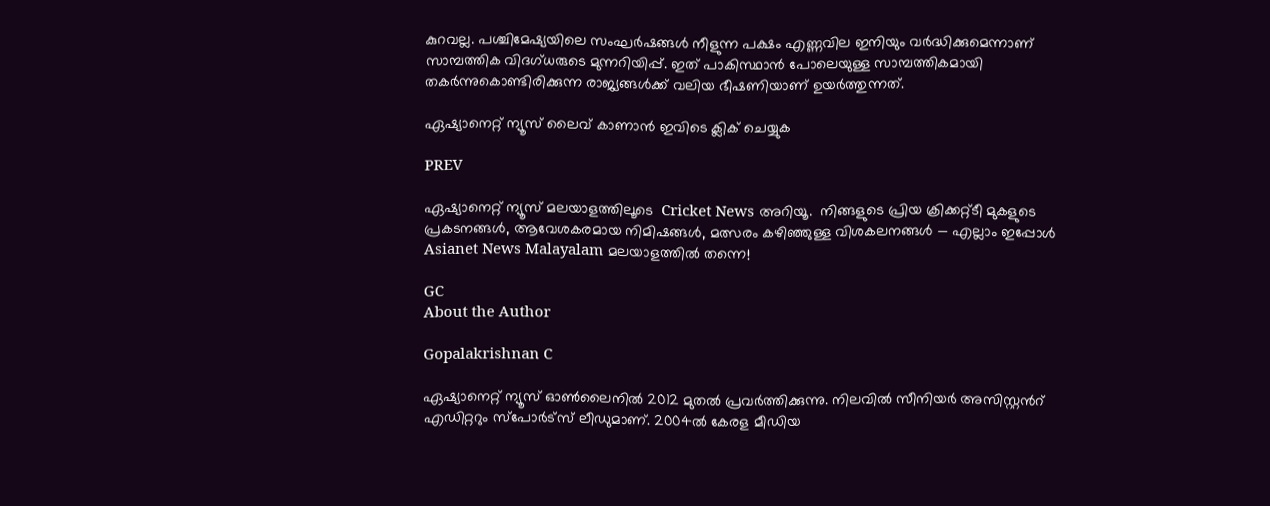കുറവല്ല. പശ്ചിമേഷ്യയിലെ സംഘർഷങ്ങൾ നീളുന്ന പക്ഷം എണ്ണവില ഇനിയും വർദ്ധിക്കുമെന്നാണ് സാമ്പത്തിക വിദഗ്ധരുടെ മുന്നറിയിപ്പ്. ഇത് പാകിസ്ഥാൻ പോലെയുള്ള സാമ്പത്തികമായി തകർന്നുകൊണ്ടിരിക്കുന്ന രാജ്യങ്ങൾക്ക് വലിയ ഭീഷണിയാണ് ഉയർത്തുന്നത്.

ഏഷ്യാനെറ്റ് ന്യൂസ് ലൈവ് കാണാന്‍ ഇവിടെ ക്ലിക് ചെയ്യുക

PREV

ഏഷ്യാനെറ്റ് ന്യൂസ് മലയാളത്തിലൂടെ  Cricket News അറിയൂ.  നിങ്ങളുടെ പ്രിയ ക്രിക്കറ്റ്ടീ മുകളുടെ പ്രകടനങ്ങൾ, ആവേശകരമായ നിമിഷങ്ങൾ, മത്സരം കഴിഞ്ഞുള്ള വിശകലനങ്ങൾ — എല്ലാം ഇപ്പോൾ Asianet News Malayalam മലയാളത്തിൽ തന്നെ!

GC
About the Author

Gopalakrishnan C

ഏഷ്യാനെറ്റ് ന്യൂസ് ഓണ്‍ലൈനില്‍ 2012 മുതല്‍ പ്രവര്‍ത്തിക്കുന്നു. നിലവില്‍ സീനിയര്‍ അസിസ്റ്റന്‍റ് എഡിറ്ററും സ്പോർട്സ് ലീഡുമാണ്. 2004ൽ കേരള മീഡിയ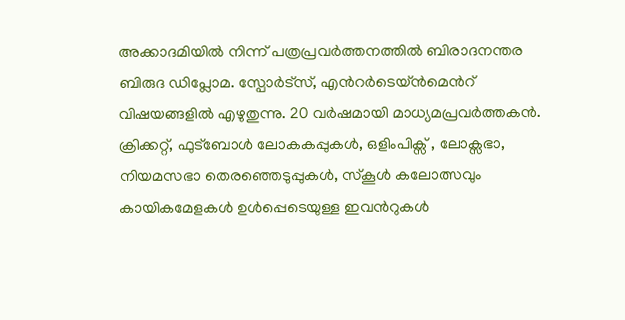അക്കാദമിയില്‍ നിന്ന് പത്രപ്രവര്‍ത്തനത്തില്‍ ബിരാദനന്തര ബിരുദ ഡിപ്ലോമ. സ്പോര്‍ട്സ്, എന്‍റര്‍ടെയ്ൻമെന്‍റ് വിഷയങ്ങളില്‍ എഴുതുന്നു. 20 വര്‍ഷമായി മാധ്യമപ്രവര്‍ത്തകൻ. ക്രിക്കറ്റ്, ഫുട്ബോള്‍ ലോകകപ്പുകൾ, ഒളിംപിക്സ് , ലോക്സഭാ, നിയമസഭാ തെരഞ്ഞെടുപ്പുകള്‍, സ്കൂള്‍ കലോത്സവും കായികമേളകള്‍ ഉള്‍പ്പെടെയുള്ള ഇവന്‍റുകള്‍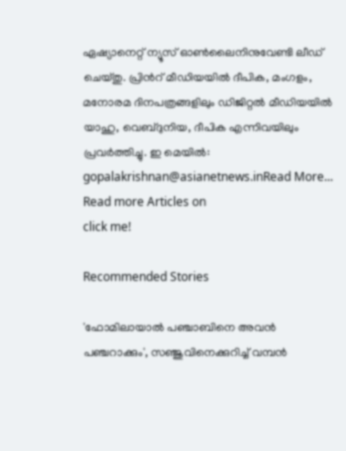ഏഷ്യാനെറ്റ് ന്യൂസ് ഓണ്‍ലൈനിനുവേണ്ടി ലീഡ് ചെയ്തു. പ്രിന്‍റ് മീഡിയയില്‍ ദീപിക, മംഗളം, മനോരമ ദിനപത്രങ്ങളിലും ഡിജിറ്റൽ മീഡിയയില്‍ യാഹു, വെബ്ദുനിയ, ദീപിക എന്നിവയിലും പ്രവര്‍ത്തിച്ചു. ഇ മെയില്‍: gopalakrishnan@asianetnews.inRead More...
Read more Articles on
click me!

Recommended Stories

'ഫോമിലായാല്‍ പഞ്ചാബിനെ അവന്‍ പഞ്ചറാക്കും', സഞ്ജുവിനെക്കുറിച്ച് വമ്പന്‍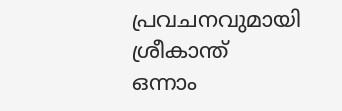പ്രവചനവുമായി ശ്രീകാന്ത്
ഒന്നാം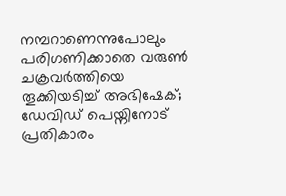നമ്പറാണെന്നുപോലും പരിഗണിക്കാതെ വരുണ്‍ ചക്രവർത്തിയെ തൂക്കിയടിച്ച് അഭിഷേക്; ഡേവിഡ് പെയ്നിനോട് പ്രതികാരം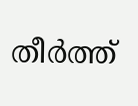തീര്‍ത്ത്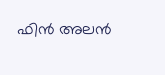ഫിന്‍ അലൻ